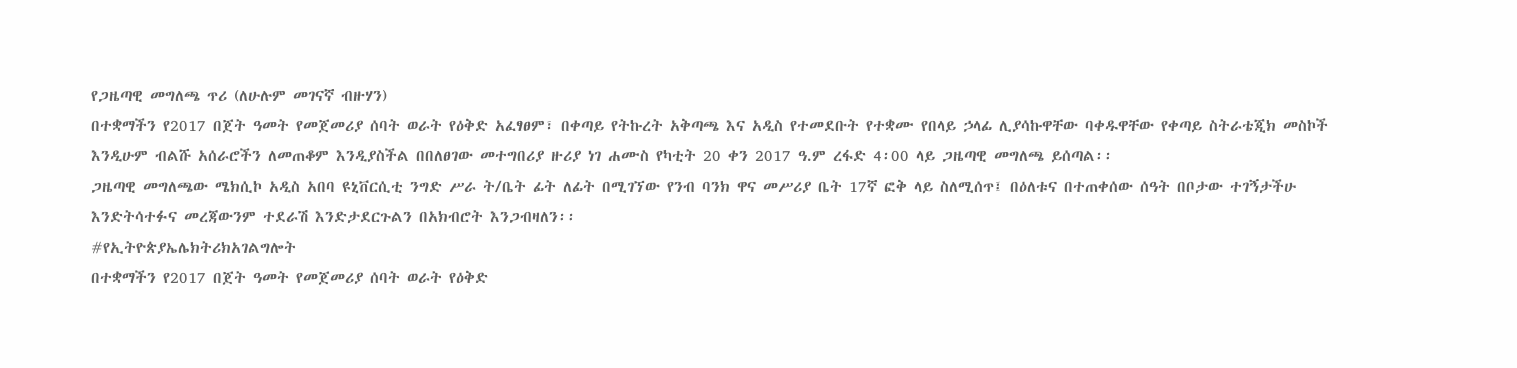የጋዜጣዊ መግለጫ ጥሪ (ለሁሉም መገናኛ ብዙሃን)
በተቋማችን የ2017 በጀት ዓመት የመጀመሪያ ሰባት ወራት የዕቅድ አፈፃፀም፣ በቀጣይ የትኩረት አቅጣጫ እና አዲስ የተመደቡት የተቋሙ የበላይ ኃላፊ ሊያሳኩዋቸው ባቀዱዋቸው የቀጣይ ስትራቴጂክ መስኮች እንዲሁም ብልሹ አሰራሮችን ለመጠቆም እንዲያስችል በበለፀገው መተግበሪያ ዙሪያ ነገ ሐሙስ የካቲት 20 ቀን 2017 ዓ.ም ረፋድ 4፡00 ላይ ጋዜጣዊ መግለጫ ይሰጣል፡፡
ጋዜጣዊ መግለጫው ሜክሲኮ አዲስ አበባ ዩኒቨርሲቲ ንግድ ሥራ ት/ቤት ፊት ለፊት በሚገኘው የንብ ባንክ ዋና መሥሪያ ቤት 17ኛ ፎቅ ላይ ስለሚሰጥ፤ በዕለቱና በተጠቀሰው ሰዓት በቦታው ተገኝታችሁ እንድትሳተፉና መረጃውንም ተደራሽ እንድታደርጉልን በአክብሮት እንጋብዛለን፡፡
#የኢትዮጵያኤሌክትሪክአገልግሎት
በተቋማችን የ2017 በጀት ዓመት የመጀመሪያ ሰባት ወራት የዕቅድ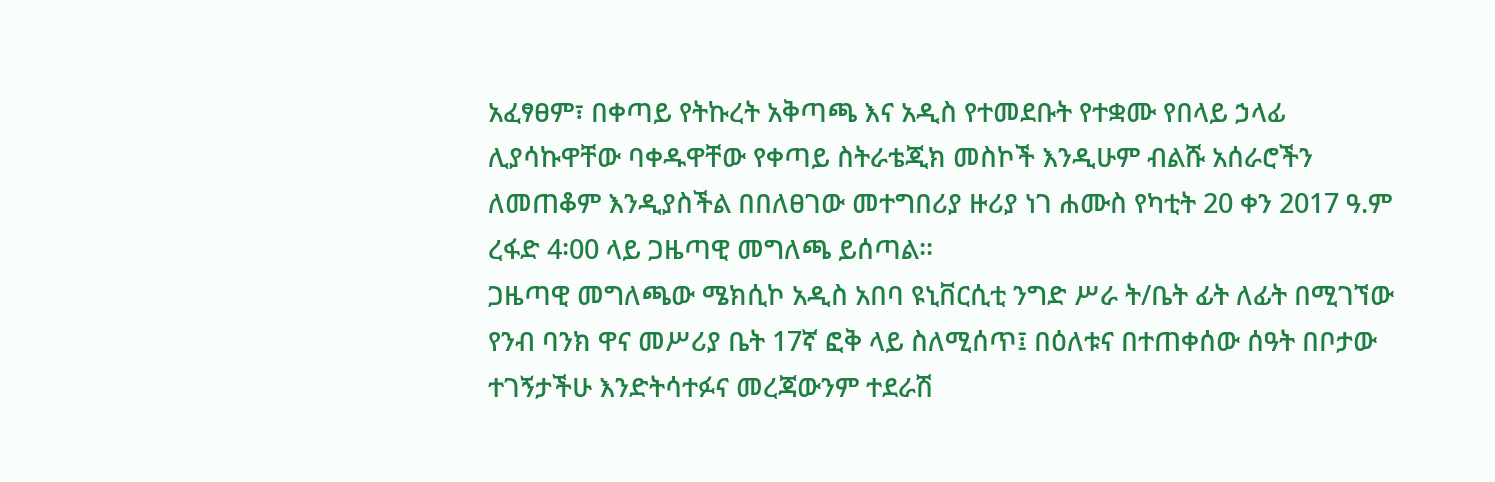አፈፃፀም፣ በቀጣይ የትኩረት አቅጣጫ እና አዲስ የተመደቡት የተቋሙ የበላይ ኃላፊ ሊያሳኩዋቸው ባቀዱዋቸው የቀጣይ ስትራቴጂክ መስኮች እንዲሁም ብልሹ አሰራሮችን ለመጠቆም እንዲያስችል በበለፀገው መተግበሪያ ዙሪያ ነገ ሐሙስ የካቲት 20 ቀን 2017 ዓ.ም ረፋድ 4፡00 ላይ ጋዜጣዊ መግለጫ ይሰጣል፡፡
ጋዜጣዊ መግለጫው ሜክሲኮ አዲስ አበባ ዩኒቨርሲቲ ንግድ ሥራ ት/ቤት ፊት ለፊት በሚገኘው የንብ ባንክ ዋና መሥሪያ ቤት 17ኛ ፎቅ ላይ ስለሚሰጥ፤ በዕለቱና በተጠቀሰው ሰዓት በቦታው ተገኝታችሁ እንድትሳተፉና መረጃውንም ተደራሽ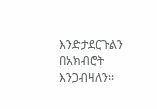እንድታደርጉልን በአክብሮት እንጋብዛለን፡፡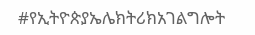#የኢትዮጵያኤሌክትሪክአገልግሎት